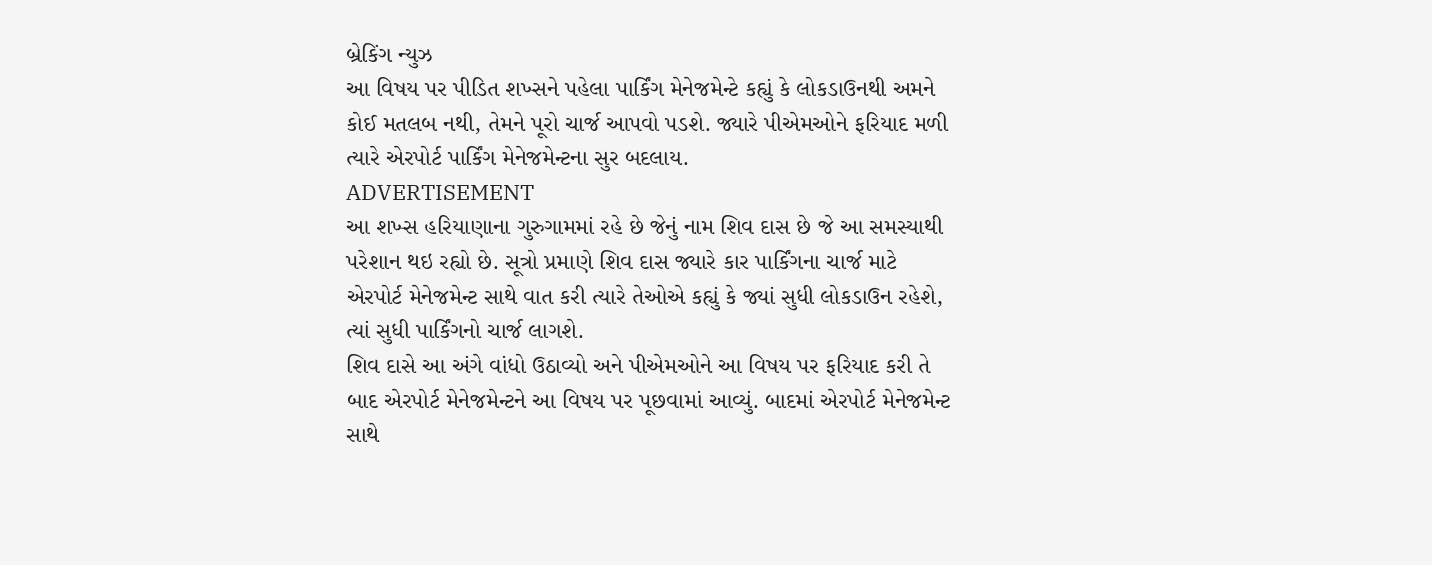બ્રેકિંગ ન્યુઝ
આ વિષય પર પીડિત શખ્સને પહેલા પાર્કિંગ મેનેજમેન્ટે કહ્યું કે લોકડાઉનથી અમને કોઈ મતલબ નથી, તેમને પૂરો ચાર્જ આપવો પડશે. જ્યારે પીએમઓને ફરિયાદ મળી ત્યારે એરપોર્ટ પાર્કિંગ મેનેજમેન્ટના સુર બદલાય.
ADVERTISEMENT
આ શખ્સ હરિયાણાના ગુરુગામમાં રહે છે જેનું નામ શિવ દાસ છે જે આ સમસ્યાથી પરેશાન થઇ રહ્યો છે. સૂત્રો પ્રમાણે શિવ દાસ જ્યારે કાર પાર્કિંગના ચાર્જ માટે એરપોર્ટ મેનેજમેન્ટ સાથે વાત કરી ત્યારે તેઓએ કહ્યું કે જ્યાં સુધી લોકડાઉન રહેશે, ત્યાં સુધી પાર્કિંગનો ચાર્જ લાગશે.
શિવ દાસે આ અંગે વાંધો ઉઠાવ્યો અને પીએમઓને આ વિષય પર ફરિયાદ કરી તે બાદ એરપોર્ટ મેનેજમેન્ટને આ વિષય પર પૂછવામાં આવ્યું. બાદમાં એરપોર્ટ મેનેજમેન્ટ સાથે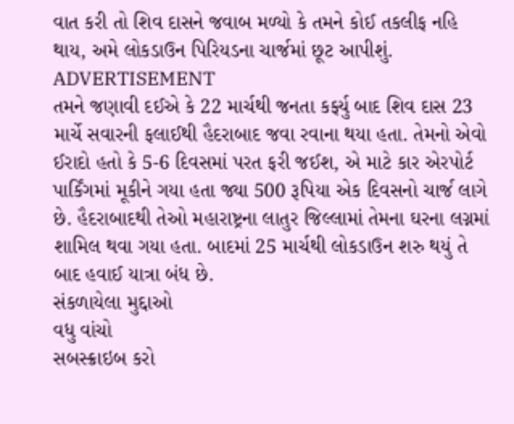વાત કરી તો શિવ દાસને જવાબ મળ્યો કે તમને કોઈ તકલીફ નહિ થાય, અમે લોકડાઉન પિરિયડના ચાર્જમાં છૂટ આપીશું.
ADVERTISEMENT
તમને જણાવી દઈએ કે 22 માર્ચથી જનતા કર્ફ્યુ બાદ શિવ દાસ 23 માર્ચે સવારની ફલાઈથી હૈદરાબાદ જવા રવાના થયા હતા. તેમનો એવો ઈરાદો હતો કે 5-6 દિવસમાં પરત ફરી જઈશ, એ માટે કાર એરપોર્ટ પાર્કિંગમાં મૂકીને ગયા હતા જ્યા 500 રૂપિયા એક દિવસનો ચાર્જ લાગે છે. હૈદરાબાદથી તેઓ મહારાષ્ટ્રના લાતુર જિલ્લામાં તેમના ઘરના લગ્નમાં શામિલ થવા ગયા હતા. બાદમાં 25 માર્ચથી લોકડાઉન શરુ થયું તે બાદ હવાઈ યાત્રા બંધ છે.
સંકળાયેલા મુદ્દાઓ
વધુ વાંચો
સબસ્ક્રાઇબ કરો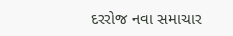દરરોજ નવા સમાચાર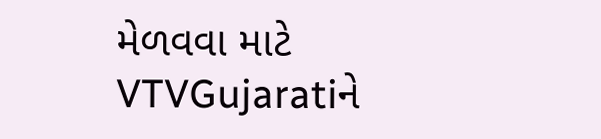મેળવવા માટે VTVGujaratiને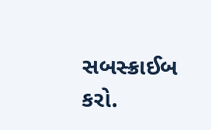સબસ્ક્રાઈબ કરો.